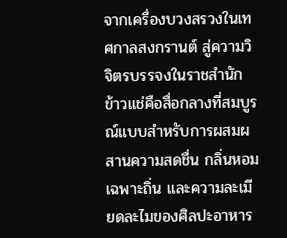จากเครื่องบวงสรวงในเทศกาลสงกรานต์ สู่ความวิจิตรบรรจงในราชสำนัก ข้าวแช่คือสื่อกลางที่สมบูรณ์แบบสำหรับการผสมผสานความสดชื่น กลิ่นหอมเฉพาะถิ่น และความละเมียดละไมของศิลปะอาหาร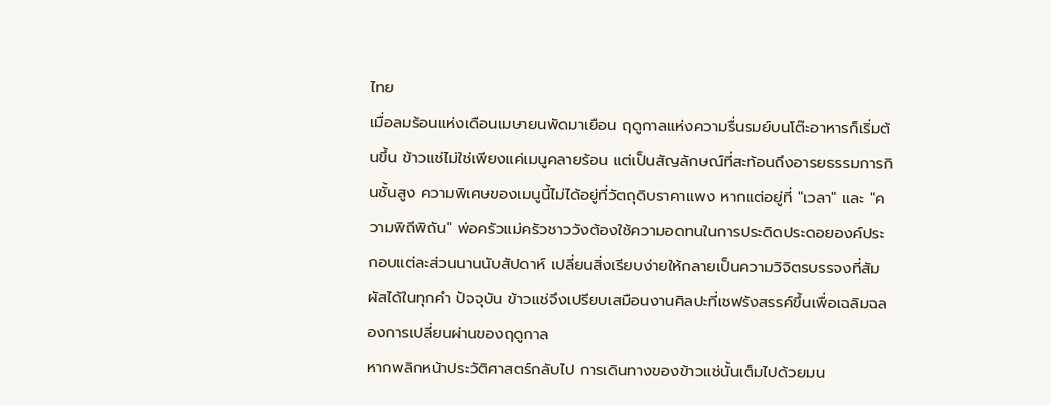ไทย
เมื่อลมร้อนแห่งเดือนเมษายนพัดมาเยือน ฤดูกาลแห่งความรื่นรมย์บนโต๊ะอาหารก็เริ่มต้นขึ้น ข้าวแช่ไม่ใช่เพียงแค่เมนูคลายร้อน แต่เป็นสัญลักษณ์ที่สะท้อนถึงอารยธรรมการกินชั้นสูง ความพิเศษของเมนูนี้ไม่ได้อยู่ที่วัตถุดิบราคาแพง หากแต่อยู่ที่ "เวลา" และ "ความพิถีพิถัน" พ่อครัวแม่ครัวชาววังต้องใช้ความอดทนในการประดิดประดอยองค์ประกอบแต่ละส่วนนานนับสัปดาห์ เปลี่ยนสิ่งเรียบง่ายให้กลายเป็นความวิจิตรบรรจงที่สัมผัสได้ในทุกคำ ปัจจุบัน ข้าวแช่จึงเปรียบเสมือนงานศิลปะที่เชฟรังสรรค์ขึ้นเพื่อเฉลิมฉลองการเปลี่ยนผ่านของฤดูกาล
หากพลิกหน้าประวัติศาสตร์กลับไป การเดินทางของข้าวแช่นั้นเต็มไปด้วยมน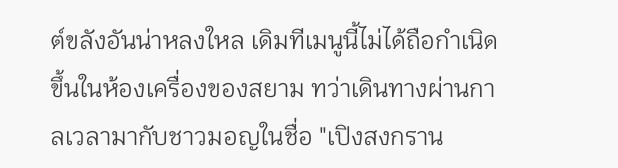ต์ขลังอันน่าหลงใหล เดิมทีเมนูนี้ไม่ได้ถือกำเนิดขึ้นในห้องเครื่องของสยาม ทว่าเดินทางผ่านกาลเวลามากับชาวมอญในชื่อ "เปิงสงกราน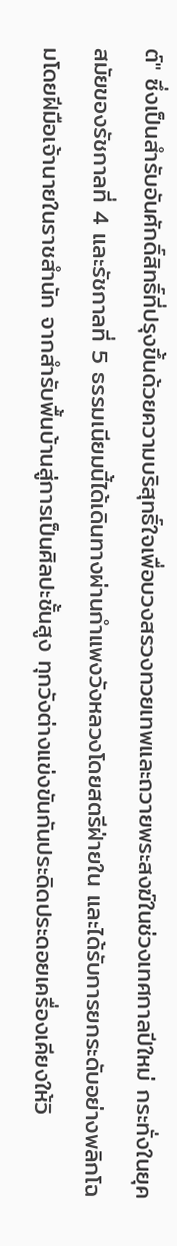ต์" ซึ่งเป็นสำรับอันศักดิ์สิทธิ์ที่ปรุงขึ้นด้วยความบริสุทธิ์ใจเพื่อบวงสรวงทวยเทพและถวายพระสงฆ์ในช่วงเทศกาลปีใหม่ กระทั่งในยุคสมัยของรัชกาลที่ 4 และรัชกาลที่ 5 ธรรมเนียมนี้ได้เดินทางผ่านกำแพงวังหลวงโดยสตรีฝ่ายใน และได้รับการยกระดับอย่างพลิกโฉมโดยฝีมือเจ้านายในราชสำนัก จากสำรับพื้นบ้านสู่การเป็นศิลปะชั้นสูง ทุกวังต่างแข่งขันกันประดิดประดอยเครื่องเคียงให้วิ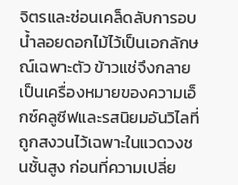จิตรและซ่อนเคล็ดลับการอบน้ำลอยดอกไม้ไว้เป็นเอกลักษณ์เฉพาะตัว ข้าวแช่จึงกลายเป็นเครื่องหมายของความเอ็กซ์คลูซีฟและรสนิยมอันวิไลที่ถูกสงวนไว้เฉพาะในแวดวงชนชั้นสูง ก่อนที่ความเปลี่ย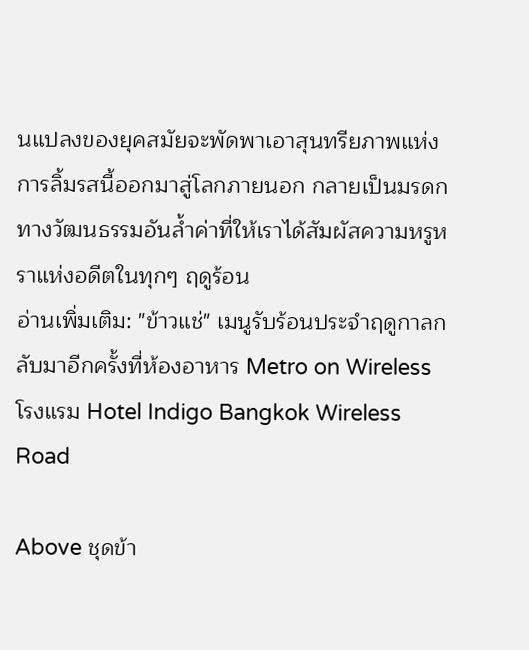นแปลงของยุคสมัยจะพัดพาเอาสุนทรียภาพแห่งการลิ้มรสนี้ออกมาสู่โลกภายนอก กลายเป็นมรดกทางวัฒนธรรมอันล้ำค่าที่ให้เราได้สัมผัสความหรูหราแห่งอดีตในทุกๆ ฤดูร้อน
อ่านเพิ่มเติม: "ข้าวแช่" เมนูรับร้อนประจำฤดูกาลกลับมาอีกครั้งที่ห้องอาหาร Metro on Wireless โรงแรม Hotel Indigo Bangkok Wireless Road

Above ชุดข้า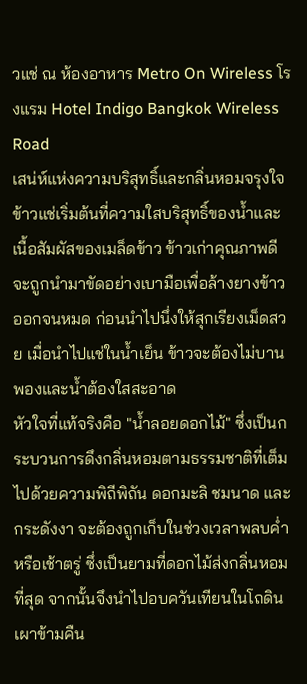วแช่ ณ ห้องอาหาร Metro On Wireless โรงแรม Hotel Indigo Bangkok Wireless Road
เสน่ห์แห่งความบริสุทธิ์และกลิ่นหอมจรุงใจ
ข้าวแช่เริ่มต้นที่ความใสบริสุทธิ์ของน้ำและเนื้อสัมผัสของเมล็ดข้าว ข้าวเก่าคุณภาพดีจะถูกนำมาขัดอย่างเบามือเพื่อล้างยางข้าวออกจนหมด ก่อนนำไปนึ่งให้สุกเรียงเม็ดสวย เมื่อนำไปแช่ในน้ำเย็น ข้าวจะต้องไม่บานพองและน้ำต้องใสสะอาด
หัวใจที่แท้จริงคือ "น้ำลอยดอกไม้" ซึ่งเป็นกระบวนการดึงกลิ่นหอมตามธรรมชาติที่เต็มไปด้วยความพิถีพิถัน ดอกมะลิ ชมนาด และกระดังงา จะต้องถูกเก็บในช่วงเวลาพลบค่ำหรือเช้าตรู่ ซึ่งเป็นยามที่ดอกไม้ส่งกลิ่นหอมที่สุด จากนั้นจึงนำไปอบควันเทียนในโถดินเผาข้ามคืน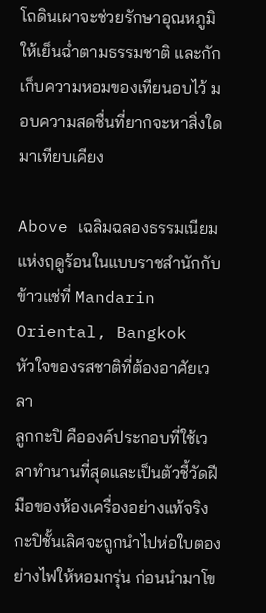โถดินเผาจะช่วยรักษาอุณหภูมิให้เย็นฉ่ำตามธรรมชาติ และกักเก็บความหอมของเทียนอบไว้ มอบความสดชื่นที่ยากจะหาสิ่งใดมาเทียบเคียง

Above เฉลิมฉลองธรรมเนียมแห่งฤดูร้อนในแบบราชสำนักกับข้าวแช่ที่ Mandarin Oriental, Bangkok
หัวใจของรสชาติที่ต้องอาศัยเวลา
ลูกกะปิ คือองค์ประกอบที่ใช้เวลาทำนานที่สุดและเป็นตัวชี้วัดฝีมือของห้องเครื่องอย่างแท้จริง กะปิชั้นเลิศจะถูกนำไปห่อใบตองย่างไฟให้หอมกรุ่น ก่อนนำมาโข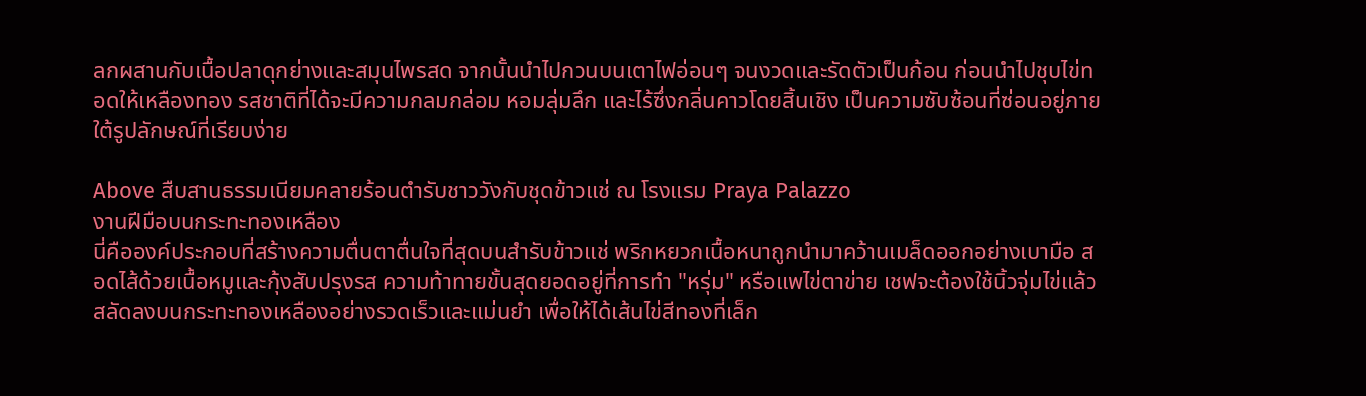ลกผสานกับเนื้อปลาดุกย่างและสมุนไพรสด จากนั้นนำไปกวนบนเตาไฟอ่อนๆ จนงวดและรัดตัวเป็นก้อน ก่อนนำไปชุบไข่ทอดให้เหลืองทอง รสชาติที่ได้จะมีความกลมกล่อม หอมลุ่มลึก และไร้ซึ่งกลิ่นคาวโดยสิ้นเชิง เป็นความซับซ้อนที่ซ่อนอยู่ภายใต้รูปลักษณ์ที่เรียบง่าย

Above สืบสานธรรมเนียมคลายร้อนตำรับชาววังกับชุดข้าวแช่ ณ โรงแรม Praya Palazzo
งานฝีมือบนกระทะทองเหลือง
นี่คือองค์ประกอบที่สร้างความตื่นตาตื่นใจที่สุดบนสำรับข้าวแช่ พริกหยวกเนื้อหนาถูกนำมาคว้านเมล็ดออกอย่างเบามือ สอดไส้ด้วยเนื้อหมูและกุ้งสับปรุงรส ความท้าทายขั้นสุดยอดอยู่ที่การทำ "หรุ่ม" หรือแพไข่ตาข่าย เชฟจะต้องใช้นิ้วจุ่มไข่แล้วสลัดลงบนกระทะทองเหลืองอย่างรวดเร็วและแม่นยำ เพื่อให้ได้เส้นไข่สีทองที่เล็ก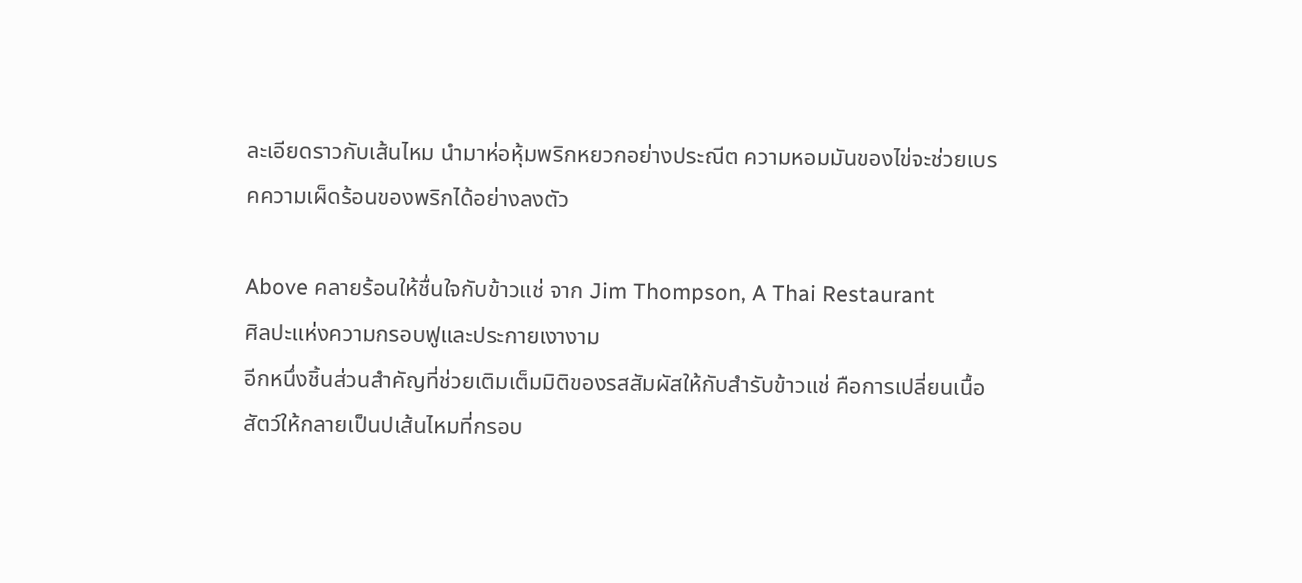ละเอียดราวกับเส้นไหม นำมาห่อหุ้มพริกหยวกอย่างประณีต ความหอมมันของไข่จะช่วยเบรคความเผ็ดร้อนของพริกได้อย่างลงตัว

Above คลายร้อนให้ชื่นใจกับข้าวแช่ จาก Jim Thompson, A Thai Restaurant
ศิลปะแห่งความกรอบฟูและประกายเงางาม
อีกหนึ่งชิ้นส่วนสำคัญที่ช่วยเติมเต็มมิติของรสสัมผัสให้กับสำรับข้าวแช่ คือการเปลี่ยนเนื้อสัตว์ให้กลายเป็นปเส้นไหมที่กรอบ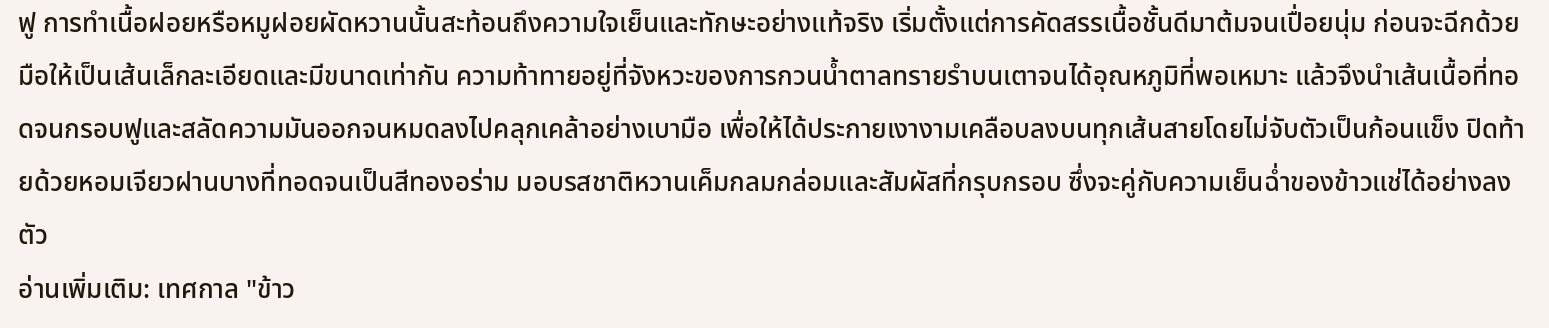ฟู การทำเนื้อฝอยหรือหมูฝอยผัดหวานนั้นสะท้อนถึงความใจเย็นและทักษะอย่างแท้จริง เริ่มตั้งแต่การคัดสรรเนื้อชั้นดีมาต้มจนเปื่อยนุ่ม ก่อนจะฉีกด้วยมือให้เป็นเส้นเล็กละเอียดและมีขนาดเท่ากัน ความท้าทายอยู่ที่จังหวะของการกวนน้ำตาลทรายรำบนเตาจนได้อุณหภูมิที่พอเหมาะ แล้วจึงนำเส้นเนื้อที่ทอดจนกรอบฟูและสลัดความมันออกจนหมดลงไปคลุกเคล้าอย่างเบามือ เพื่อให้ได้ประกายเงางามเคลือบลงบนทุกเส้นสายโดยไม่จับตัวเป็นก้อนแข็ง ปิดท้ายด้วยหอมเจียวฝานบางที่ทอดจนเป็นสีทองอร่าม มอบรสชาติหวานเค็มกลมกล่อมและสัมผัสที่กรุบกรอบ ซึ่งจะคู่กับความเย็นฉ่ำของข้าวแช่ได้อย่างลงตัว
อ่านเพิ่มเติม: เทศกาล "ข้าว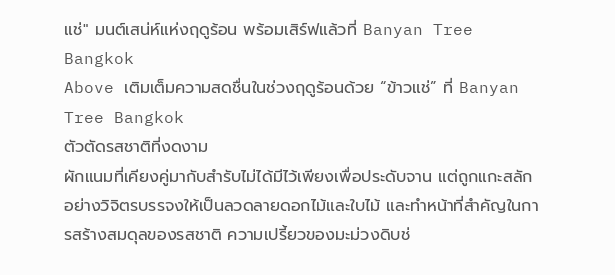แช่" มนต์เสน่ห์แห่งฤดูร้อน พร้อมเสิร์ฟแล้วที่ Banyan Tree Bangkok
Above เติมเต็มความสดชื่นในช่วงฤดูร้อนด้วย “ข้าวแช่” ที่ Banyan Tree Bangkok
ตัวตัดรสชาติที่งดงาม
ผักแนมที่เคียงคู่มากับสำรับไม่ได้มีไว้เพียงเพื่อประดับจาน แต่ถูกแกะสลักอย่างวิจิตรบรรจงให้เป็นลวดลายดอกไม้และใบไม้ และทำหน้าที่สำคัญในการสร้างสมดุลของรสชาติ ความเปรี้ยวของมะม่วงดิบช่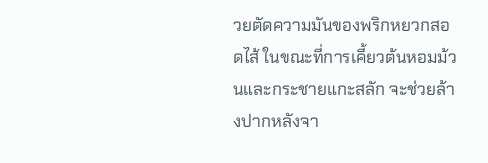วยตัดความมันของพริกหยวกสอดไส้ ในขณะที่การเคี้ยวต้นหอมม้วนและกระชายแกะสลัก จะช่วยล้างปากหลังจา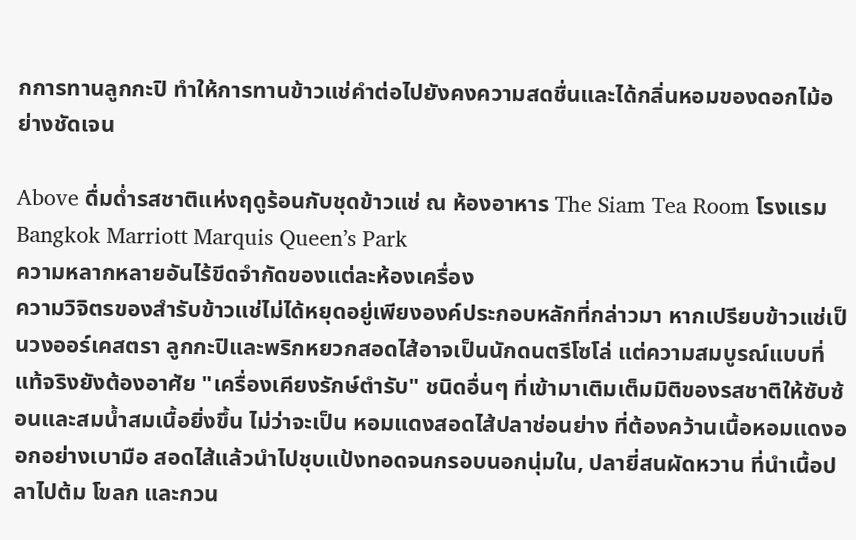กการทานลูกกะปิ ทำให้การทานข้าวแช่คำต่อไปยังคงความสดชื่นและได้กลิ่นหอมของดอกไม้อย่างชัดเจน

Above ดื่มด่ำรสชาติแห่งฤดูร้อนกับชุดข้าวแช่ ณ ห้องอาหาร The Siam Tea Room โรงแรม Bangkok Marriott Marquis Queen’s Park
ความหลากหลายอันไร้ขีดจำกัดของแต่ละห้องเครื่อง
ความวิจิตรของสำรับข้าวแช่ไม่ได้หยุดอยู่เพียงองค์ประกอบหลักที่กล่าวมา หากเปรียบข้าวแช่เป็นวงออร์เคสตรา ลูกกะปิและพริกหยวกสอดไส้อาจเป็นนักดนตรีโซโล่ แต่ความสมบูรณ์แบบที่แท้จริงยังต้องอาศัย "เครื่องเคียงรักษ์ตำรับ" ชนิดอื่นๆ ที่เข้ามาเติมเต็มมิติของรสชาติให้ซับซ้อนและสมน้ำสมเนื้อยิ่งขึ้น ไม่ว่าจะเป็น หอมแดงสอดไส้ปลาช่อนย่าง ที่ต้องคว้านเนื้อหอมแดงออกอย่างเบามือ สอดไส้แล้วนำไปชุบแป้งทอดจนกรอบนอกนุ่มใน, ปลายี่สนผัดหวาน ที่นำเนื้อปลาไปต้ม โขลก และกวน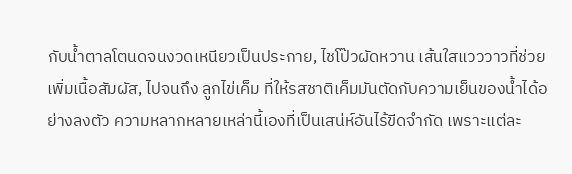กับน้ำตาลโตนดจนงวดเหนียวเป็นประกาย, ไชโป๊วผัดหวาน เส้นใสแวววาวที่ช่วยเพิ่มเนื้อสัมผัส, ไปจนถึง ลูกไข่เค็ม ที่ให้รสชาติเค็มมันตัดกับความเย็นของน้ำได้อย่างลงตัว ความหลากหลายเหล่านี้เองที่เป็นเสน่ห์อันไร้ขีดจำกัด เพราะแต่ละ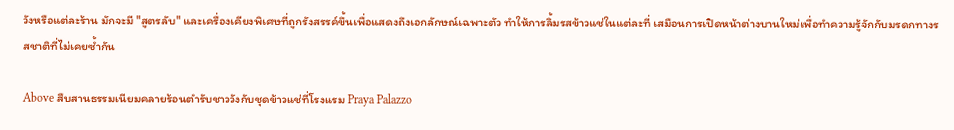วังหรือแต่ละร้าน มักจะมี "สูตรลับ" และเครื่องเคียงพิเศษที่ถูกรังสรรค์ขึ้นเพื่อแสดงถึงเอกลักษณ์เฉพาะตัว ทำให้การลิ้มรสข้าวแช่ในแต่ละที่ เสมือนการเปิดหน้าต่างบานใหม่เพื่อทำความรู้จักกับมรดกทางรสชาติที่ไม่เคยซ้ำกัน

Above สืบสานธรรมเนียมคลายร้อนตำรับชาววังกับชุดข้าวแช่ที่โรงแรม Praya Palazzo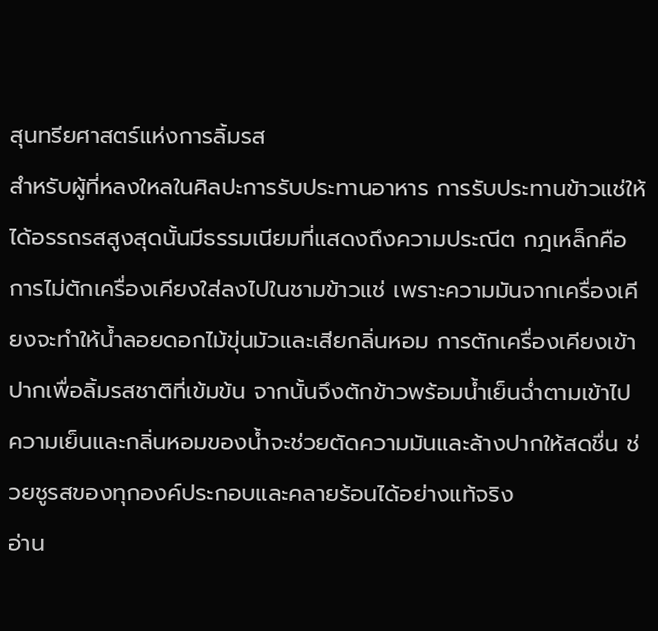สุนทรียศาสตร์แห่งการลิ้มรส
สำหรับผู้ที่หลงใหลในศิลปะการรับประทานอาหาร การรับประทานข้าวแช่ให้ได้อรรถรสสูงสุดนั้นมีธรรมเนียมที่แสดงถึงความประณีต กฎเหล็กคือการไม่ตักเครื่องเคียงใส่ลงไปในชามข้าวแช่ เพราะความมันจากเครื่องเคียงจะทำให้น้ำลอยดอกไม้ขุ่นมัวและเสียกลิ่นหอม การตักเครื่องเคียงเข้าปากเพื่อลิ้มรสชาติที่เข้มข้น จากนั้นจึงตักข้าวพร้อมน้ำเย็นฉ่ำตามเข้าไป ความเย็นและกลิ่นหอมของน้ำจะช่วยตัดความมันและล้างปากให้สดชื่น ช่วยชูรสของทุกองค์ประกอบและคลายร้อนได้อย่างแท้จริง
อ่าน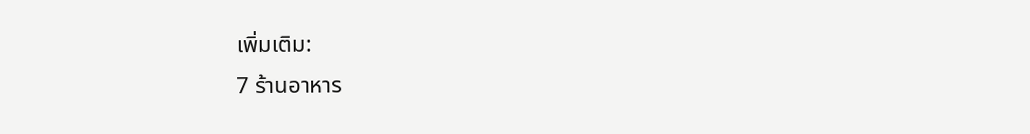เพิ่มเติม:
7 ร้านอาหาร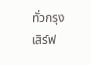ทั่วกรุง เสิร์ฟ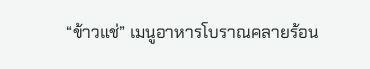“ข้าวแช่” เมนูอาหารโบราณคลายร้อน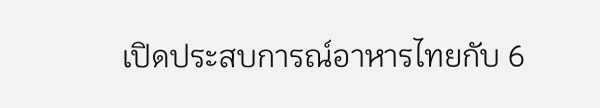เปิดประสบการณ์อาหารไทยกับ 6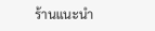ร้านแนะนำ